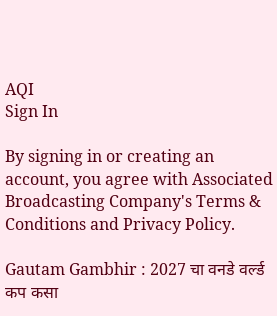AQI
Sign In

By signing in or creating an account, you agree with Associated Broadcasting Company's Terms & Conditions and Privacy Policy.

Gautam Gambhir : 2027 चा वनडे वर्ल्ड कप कसा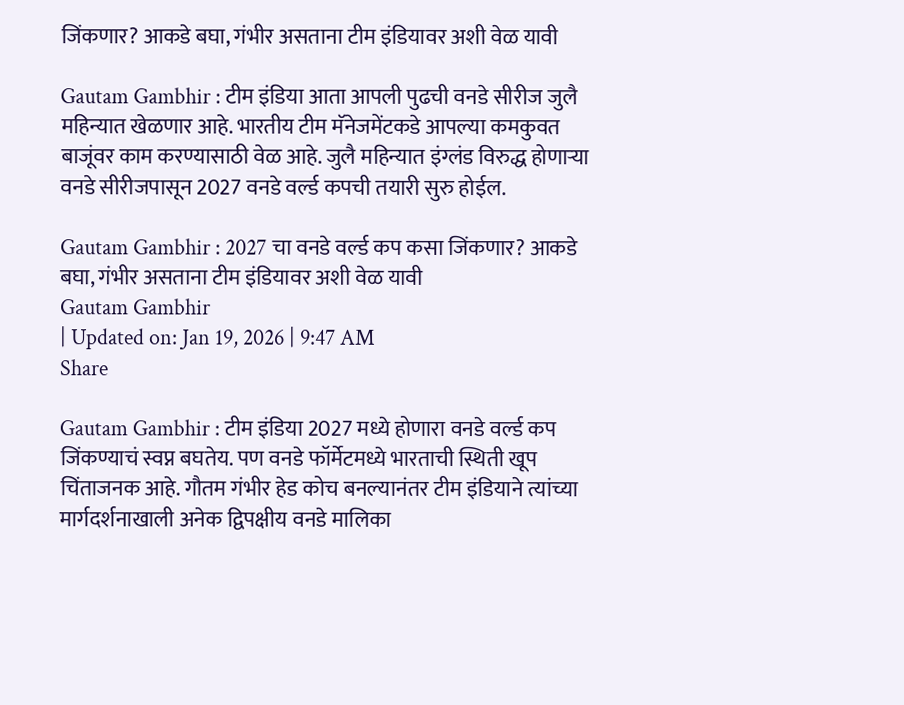जिंकणार? आकडे बघा, गंभीर असताना टीम इंडियावर अशी वेळ यावी

Gautam Gambhir : टीम इंडिया आता आपली पुढची वनडे सीरीज जुलै महिन्यात खेळणार आहे. भारतीय टीम मॅनेजमेंटकडे आपल्या कमकुवत बाजूंवर काम करण्यासाठी वेळ आहे. जुलै महिन्यात इंग्लंड विरुद्ध होणाऱ्या वनडे सीरीजपासून 2027 वनडे वर्ल्ड कपची तयारी सुरु होईल.

Gautam Gambhir : 2027 चा वनडे वर्ल्ड कप कसा जिंकणार? आकडे बघा, गंभीर असताना टीम इंडियावर अशी वेळ यावी
Gautam Gambhir
| Updated on: Jan 19, 2026 | 9:47 AM
Share

Gautam Gambhir : टीम इंडिया 2027 मध्ये होणारा वनडे वर्ल्ड कप जिंकण्याचं स्वप्न बघतेय. पण वनडे फॉर्मेटमध्ये भारताची स्थिती खूप चिंताजनक आहे. गौतम गंभीर हेड कोच बनल्यानंतर टीम इंडियाने त्यांच्या मार्गदर्शनाखाली अनेक द्विपक्षीय वनडे मालिका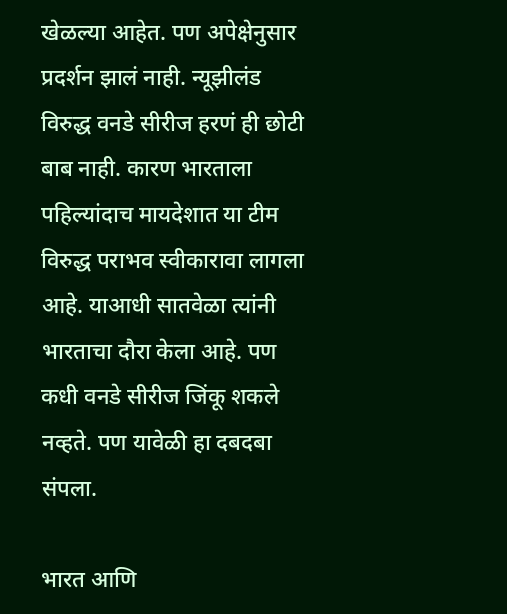खेळल्या आहेत. पण अपेक्षेनुसार प्रदर्शन झालं नाही. न्यूझीलंड विरुद्ध वनडे सीरीज हरणं ही छोटी बाब नाही. कारण भारताला पहिल्यांदाच मायदेशात या टीम विरुद्ध पराभव स्वीकारावा लागला आहे. याआधी सातवेळा त्यांनी भारताचा दौरा केला आहे. पण कधी वनडे सीरीज जिंकू शकले नव्हते. पण यावेळी हा दबदबा संपला.

भारत आणि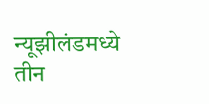न्यूझीलंडमध्ये तीन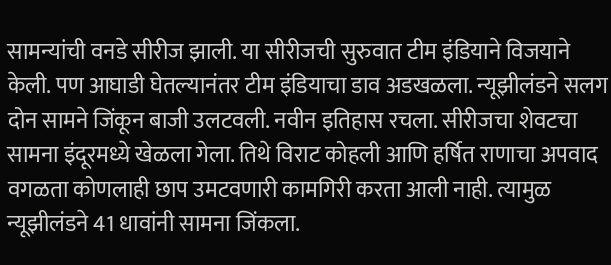सामन्यांची वनडे सीरीज झाली. या सीरीजची सुरुवात टीम इंडियाने विजयाने केली. पण आघाडी घेतल्यानंतर टीम इंडियाचा डाव अडखळला. न्यूझीलंडने सलग दोन सामने जिंकून बाजी उलटवली. नवीन इतिहास रचला. सीरीजचा शेवटचा सामना इंदूरमध्ये खेळला गेला. तिथे विराट कोहली आणि हर्षित राणाचा अपवाद वगळता कोणलाही छाप उमटवणारी कामगिरी करता आली नाही. त्यामुळ न्यूझीलंडने 41 धावांनी सामना जिंकला.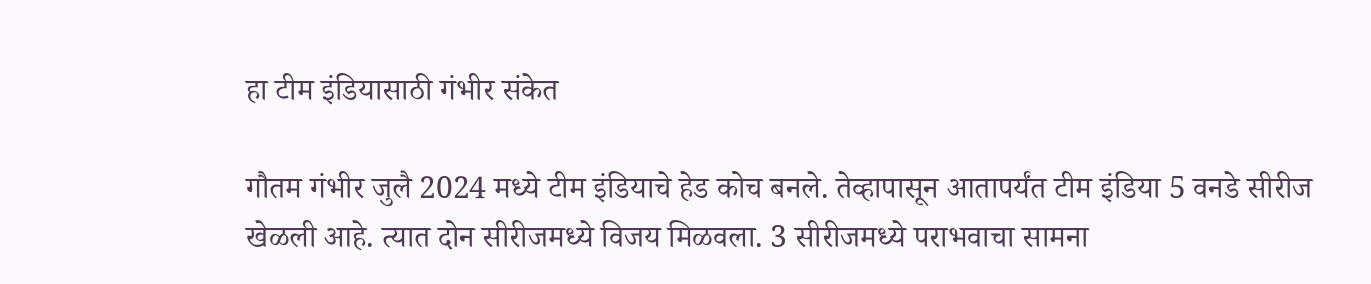हा टीम इंडियासाठी गंभीर संकेत

गौतम गंभीर जुलै 2024 मध्ये टीम इंडियाचे हेड कोच बनले. तेव्हापासून आतापर्यंत टीम इंडिया 5 वनडे सीरीज खेळली आहे. त्यात दोन सीरीजमध्ये विजय मिळवला. 3 सीरीजमध्ये पराभवाचा सामना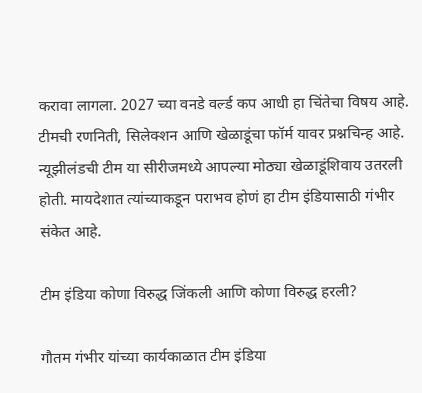करावा लागला. 2027 च्या वनडे वर्ल्ड कप आधी हा चिंतेचा विषय आहे. टीमची रणनिती, सिलेक्शन आणि खेळाडूंचा फॉर्म यावर प्रश्नचिन्ह आहे. न्यूझीलंडची टीम या सीरीजमध्ये आपल्या मोठ्या खेळाडूंशिवाय उतरली होती. मायदेशात त्यांच्याकडून पराभव होणं हा टीम इंडियासाठी गंभीर संकेत आहे.

टीम इंडिया कोणा विरुद्ध जिंकली आणि कोणा विरुद्ध हरली?

गौतम गंभीर यांच्या कार्यकाळात टीम इंडिया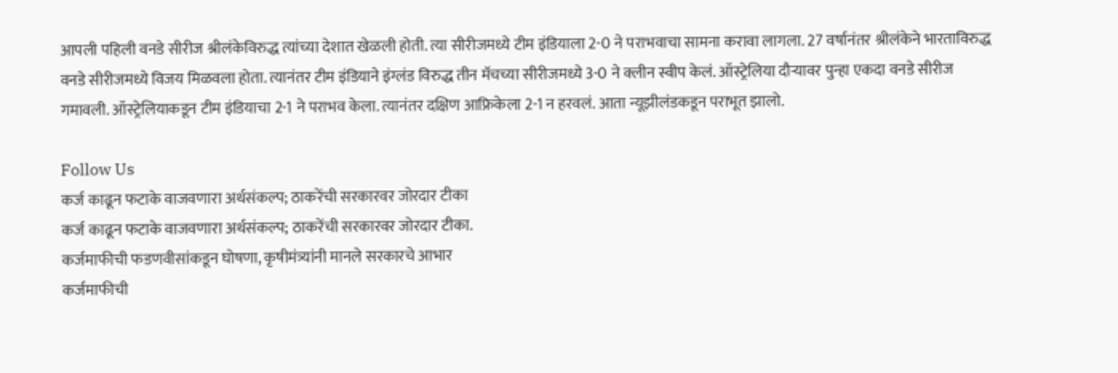आपली पहिली वनडे सीरीज श्रीलंकेविरुद्ध त्यांच्या देशात खेळली होती. त्या सीरीजमध्ये टीम इंडियाला 2-0 ने पराभवाचा सामना करावा लागला. 27 वर्षानंतर श्रीलंकेने भारताविरुद्ध वनडे सीरीजमध्ये विजय मिळवला होता. त्यानंतर टीम इंडियाने इंग्लंड विरुद्ध तीन मॅचच्या सीरीजमध्ये 3-0 ने क्लीन स्वीप केलं. ऑस्ट्रेलिया दौऱ्यावर पुन्हा एकदा वनडे सीरीज गमावली. ऑस्ट्रेलियाकडून टीम इंडियाचा 2-1 ने पराभव केला. त्यानंतर दक्षिण आफ्रिकेला 2-1 न हरवलं. आता न्यूझीलंडकडून पराभूत झालो.

Follow Us
कर्ज काढून फटाके वाजवणारा अर्थसंकल्प; ठाकरेंची सरकारवर जोरदार टीका
कर्ज काढून फटाके वाजवणारा अर्थसंकल्प; ठाकरेंची सरकारवर जोरदार टीका.
कर्जमाफीची फडणवीसांकडून घोषणा, कृषीमंत्र्यांनी मानले सरकारचे आभार
कर्जमाफीची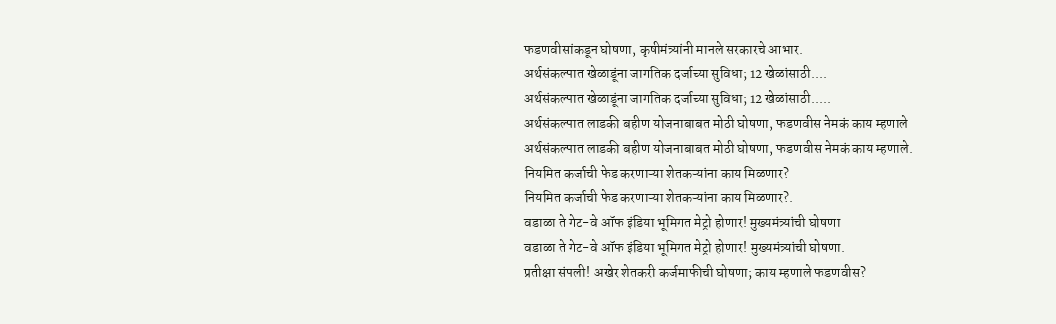फडणवीसांकडून घोषणा, कृषीमंत्र्यांनी मानले सरकारचे आभार.
अर्थसंकल्पात खेळाडूंना जागतिक दर्जाच्या सुविधा; 12 खेळांसाठी....
अर्थसंकल्पात खेळाडूंना जागतिक दर्जाच्या सुविधा; 12 खेळांसाठी.....
अर्थसंकल्पात लाडकी बहीण योजनाबाबत मोठी घोषणा, फडणवीस नेमकं काय म्हणाले
अर्थसंकल्पात लाडकी बहीण योजनाबाबत मोठी घोषणा, फडणवीस नेमकं काय म्हणाले.
नियमित कर्जाची फेड करणाऱ्या शेतकऱ्यांना काय मिळणार?
नियमित कर्जाची फेड करणाऱ्या शेतकऱ्यांना काय मिळणार?.
वडाळा ते गेट-वे ऑफ इंडिया भूमिगत मेट्रो होणार! मुख्यमंत्र्यांची घोषणा
वडाळा ते गेट-वे ऑफ इंडिया भूमिगत मेट्रो होणार! मुख्यमंत्र्यांची घोषणा.
प्रतीक्षा संपली! अखेर शेतकरी कर्जमाफीची घोषणा; काय म्हणाले फडणवीस?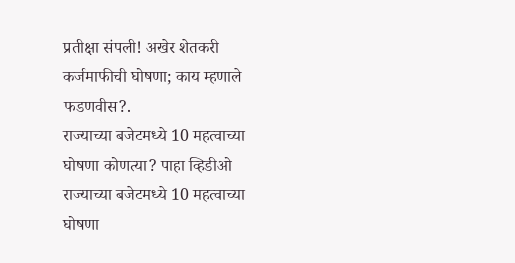प्रतीक्षा संपली! अखेर शेतकरी कर्जमाफीची घोषणा; काय म्हणाले फडणवीस?.
राज्याच्या बजेटमध्ये 10 महत्वाच्या घोषणा कोणत्या? पाहा व्हिडीओ
राज्याच्या बजेटमध्ये 10 महत्वाच्या घोषणा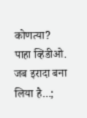कोणत्या? पाहा व्हिडीओ.
जब इरादा बना लिया है...;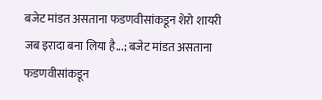बजेट मांडत असताना फडणवीसांकडून शेरो शायरी
जब इरादा बना लिया है...; बजेट मांडत असताना फडणवीसांकडून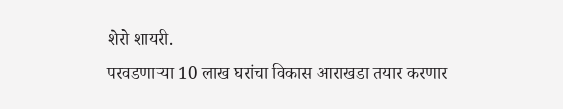शेरो शायरी.
परवडणाऱ्या 10 लाख घरांचा विकास आराखडा तयार करणार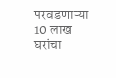परवडणाऱ्या 10 लाख घरांचा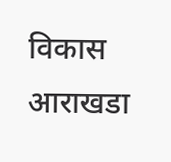विकास आराखडा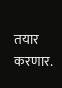तयार करणार.